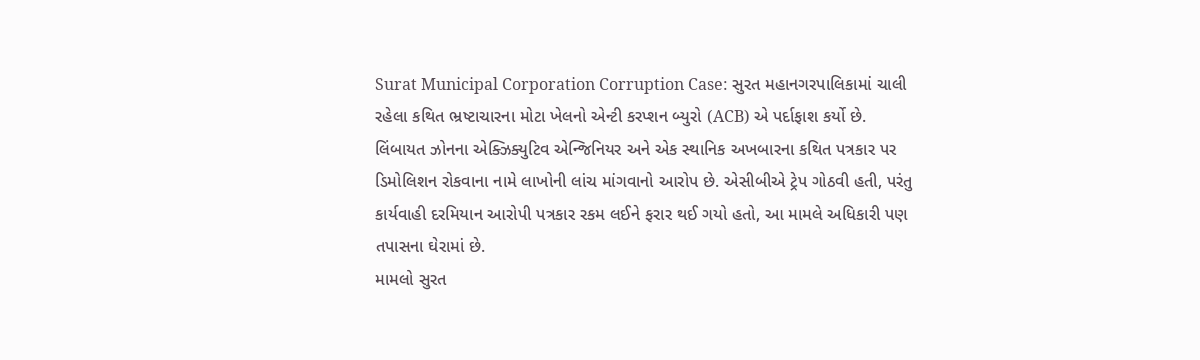Surat Municipal Corporation Corruption Case: સુરત મહાનગરપાલિકામાં ચાલી રહેલા કથિત ભ્રષ્ટાચારના મોટા ખેલનો એન્ટી કરપ્શન બ્યુરો (ACB) એ પર્દાફાશ કર્યો છે. લિંબાયત ઝોનના એક્ઝિક્યુટિવ એન્જિનિયર અને એક સ્થાનિક અખબારના કથિત પત્રકાર પર ડિમોલિશન રોકવાના નામે લાખોની લાંચ માંગવાનો આરોપ છે. એસીબીએ ટ્રેપ ગોઠવી હતી, પરંતુ કાર્યવાહી દરમિયાન આરોપી પત્રકાર રકમ લઈને ફરાર થઈ ગયો હતો, આ મામલે અધિકારી પણ તપાસના ઘેરામાં છે.
મામલો સુરત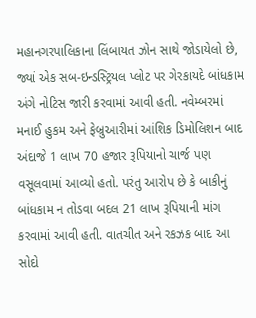મહાનગરપાલિકાના લિંબાયત ઝોન સાથે જોડાયેલો છે, જ્યાં એક સબ-ઇન્ડસ્ટ્રિયલ પ્લોટ પર ગેરકાયદે બાંધકામ અંગે નોટિસ જારી કરવામાં આવી હતી. નવેમ્બરમાં મનાઈ હુકમ અને ફેબ્રુઆરીમાં આંશિક ડિમોલિશન બાદ અંદાજે 1 લાખ 70 હજાર રૂપિયાનો ચાર્જ પણ વસૂલવામાં આવ્યો હતો. પરંતુ આરોપ છે કે બાકીનું બાંધકામ ન તોડવા બદલ 21 લાખ રૂપિયાની માંગ કરવામાં આવી હતી. વાતચીત અને રકઝક બાદ આ સોદો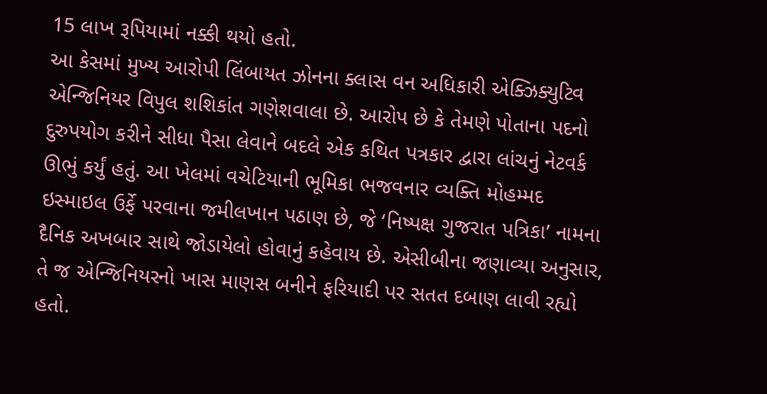15 લાખ રૂપિયામાં નક્કી થયો હતો.
આ કેસમાં મુખ્ય આરોપી લિંબાયત ઝોનના ક્લાસ વન અધિકારી એક્ઝિક્યુટિવ એન્જિનિયર વિપુલ શશિકાંત ગણેશવાલા છે. આરોપ છે કે તેમણે પોતાના પદનો દુરુપયોગ કરીને સીધા પૈસા લેવાને બદલે એક કથિત પત્રકાર દ્વારા લાંચનું નેટવર્ક ઊભું કર્યું હતું. આ ખેલમાં વચેટિયાની ભૂમિકા ભજવનાર વ્યક્તિ મોહમ્મદ ઇસ્માઇલ ઉર્ફે પરવાના જમીલખાન પઠાણ છે, જે ‘નિષ્પક્ષ ગુજરાત પત્રિકા’ નામના દૈનિક અખબાર સાથે જોડાયેલો હોવાનું કહેવાય છે. એસીબીના જણાવ્યા અનુસાર, તે જ એન્જિનિયરનો ખાસ માણસ બનીને ફરિયાદી પર સતત દબાણ લાવી રહ્યો હતો.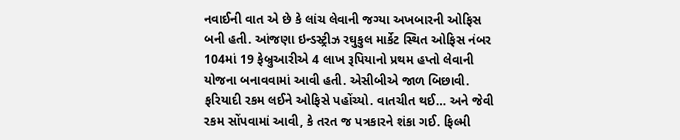નવાઈની વાત એ છે કે લાંચ લેવાની જગ્યા અખબારની ઓફિસ બની હતી. આંજણા ઇન્ડસ્ટ્રીઝ રઘુકુલ માર્કેટ સ્થિત ઓફિસ નંબર 104માં 19 ફેબ્રુઆરીએ 4 લાખ રૂપિયાનો પ્રથમ હપ્તો લેવાની યોજના બનાવવામાં આવી હતી. એસીબીએ જાળ બિછાવી. ફરિયાદી રકમ લઈને ઓફિસે પહોંચ્યો. વાતચીત થઈ… અને જેવી રકમ સોંપવામાં આવી, કે તરત જ પત્રકારને શંકા ગઈ. ફિલ્મી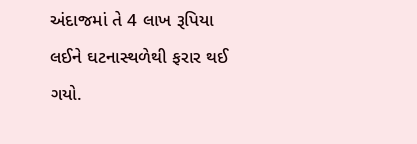અંદાજમાં તે 4 લાખ રૂપિયા લઈને ઘટનાસ્થળેથી ફરાર થઈ ગયો.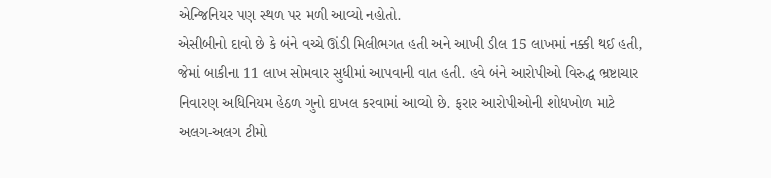એન્જિનિયર પણ સ્થળ પર મળી આવ્યો નહોતો.
એસીબીનો દાવો છે કે બંને વચ્ચે ઊંડી મિલીભગત હતી અને આખી ડીલ 15 લાખમાં નક્કી થઈ હતી, જેમાં બાકીના 11 લાખ સોમવાર સુધીમાં આપવાની વાત હતી. હવે બંને આરોપીઓ વિરુદ્ધ ભ્રષ્ટાચાર નિવારણ અધિનિયમ હેઠળ ગુનો દાખલ કરવામાં આવ્યો છે. ફરાર આરોપીઓની શોધખોળ માટે અલગ-અલગ ટીમો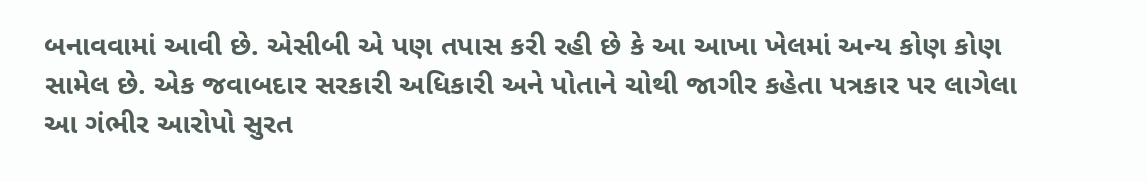બનાવવામાં આવી છે. એસીબી એ પણ તપાસ કરી રહી છે કે આ આખા ખેલમાં અન્ય કોણ કોણ સામેલ છે. એક જવાબદાર સરકારી અધિકારી અને પોતાને ચોથી જાગીર કહેતા પત્રકાર પર લાગેલા આ ગંભીર આરોપો સુરત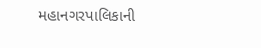મહાનગરપાલિકાની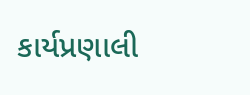કાર્યપ્રણાલી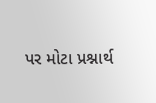પર મોટા પ્રશ્નાર્થ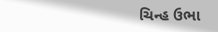ચિન્હ ઉભા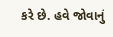કરે છે. હવે જોવાનું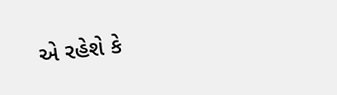એ રહેશે કે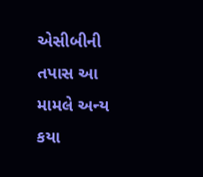એસીબીની તપાસ આ મામલે અન્ય કયા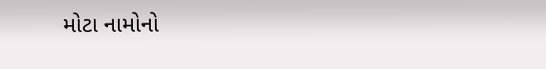મોટા નામોનો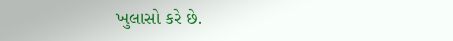ખુલાસો કરે છે.